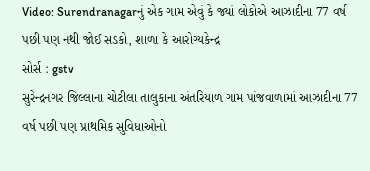Video: Surendranagarનું એક ગામ એવું કે જ્યાં લોકોએ આઝાદીના 77 વર્ષ પછી પણ નથી જોઈ સડકો, શાળા કે આરોગ્યકેન્દ્ર
સોર્સ : gstv
સુરેન્દ્રનગર જિલ્લાના ચોટીલા તાલુકાના અંતરિયાળ ગામ પાંજવાળામાં આઝાદીના 77 વર્ષ પછી પણ પ્રાથમિક સુવિધાઓનો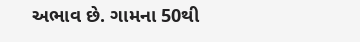અભાવ છે. ગામના 50થી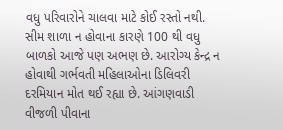વધુ પરિવારોને ચાલવા માટે કોઈ રસ્તો નથી. સીમ શાળા ન હોવાના કારણે 100 થી વધુ બાળકો આજે પણ અભણ છે. આરોગ્ય કેન્દ્ર ન હોવાથી ગર્ભવતી મહિલાઓના ડિલિવરી દરમિયાન મોત થઈ રહ્યા છે. આંગણવાડી વીજળી પીવાના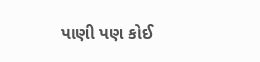પાણી પણ કોઈ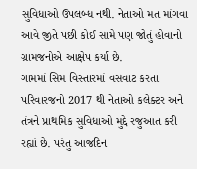સુવિધાઓ ઉપલબ્ધ નથી. નેતાઓ મત માંગવા આવે જીતે પછી કોઈ સામે પણ જોતું હોવાનો ગ્રામજનોએ આક્ષેપ કર્યા છે.
ગામમાં સિમ વિસ્તારમાં વસવાટ કરતા પરિવારજનો 2017 થી નેતાઓ કલેક્ટર અને તંત્રને પ્રાથમિક સુવિધાઓ મુદ્દે રજુઆત કરી રહ્યાં છે. પરંતુ આજદિન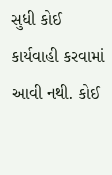સુધી કોઈ કાર્યવાહી કરવામાં આવી નથી. કોઈ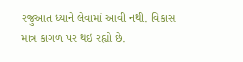રજુઆત ધ્યાને લેવામાં આવી નથી. વિકાસ માત્ર કાગળ પર થઇ રહ્યો છે.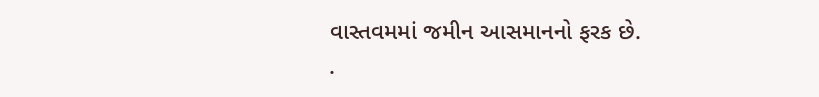વાસ્તવમમાં જમીન આસમાનનો ફરક છે.
.